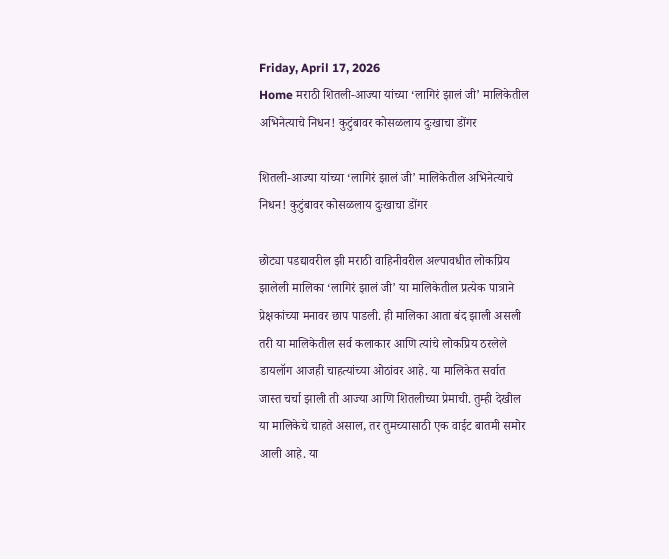Friday, April 17, 2026
Home मराठी शितली-आज्या यांच्या ‘लागिरं झालं जी’ मालिकेतील अभिनेत्याचे निधन! कुटुंबावर कोसळलाय दुःखाचा डोंगर

शितली-आज्या यांच्या ‘लागिरं झालं जी’ मालिकेतील अभिनेत्याचे निधन! कुटुंबावर कोसळलाय दुःखाचा डोंगर

छोट्या पडद्यावरील झी मराठी वाहिनीवरील अल्पावधीत लोकप्रिय झालेली मालिका ‘लागिरं झालं जी’ या मालिकेतील प्रत्येक पात्राने प्रेक्षकांच्या मनावर छाप पाडली. ही मालिका आता बंद झाली असली तरी या मालिकेतील सर्व कलाकार आणि त्यांचे लोकप्रिय ठरलेले डायलॉग आजही चाहत्यांच्या ओठांवर आहे. या मालिकेत सर्वात जास्त चर्चा झाली ती आज्या आणि शितलीच्या प्रेमाची. तुम्ही देखील या मालिकेचे चाहते असाल, तर तुमच्यासाठी एक वाईट बातमी समोर आली आहे. या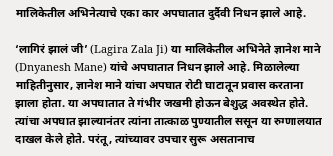मालिकेतील अभिनेत्याचे एका कार अपघातात दुर्दैवी निधन झाले आहे.

‘लागिरं झालं जी’ (Lagira Zala Ji) या मालिकेतील अभिनेते ज्ञानेश माने (Dnyanesh Mane) यांचे अपघातात निधन झाले आहे. मिळालेल्या माहितीनुसार, ज्ञानेश माने यांचा अपघात रोटी घाटातून प्रवास करताना झाला होता. या अपघातात ते गंभीर जखमी होऊन बेशुद्ध अवस्थेत होते. त्यांचा अपघात झाल्यानंतर त्यांना तात्काळ पुण्यातील ससून या रुग्णालयात दाखल केले होते. परंतू, त्यांच्यावर उपचार सुरू असतानाच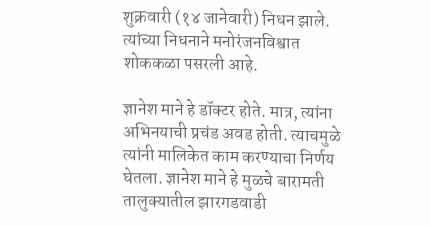शुक्रवारी (१४ जानेवारी) निधन झाले. त्यांच्या निधनाने मनोरंजनविश्वात शोककळा पसरली आहे.

ज्ञानेश माने हे डॉक्टर होते. मात्र, त्यांना अभिनयाची प्रचंड अवड होती. त्याचमुळे त्यांनी मालिकेत काम करण्याचा निर्णय घेतला. ज्ञानेश माने हे मुळचे बारामती तालुक्यातील झारगडवाडी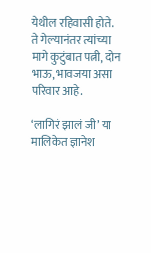येथील रहिवासी होते. ते गेल्यानंतर त्यांच्या मागे कुटुंबात पत्नी, दोन भाऊ, भावजया असा परिवार आहे.

‘लागिरं झालं जी’ या मालिकेत ज्ञानेश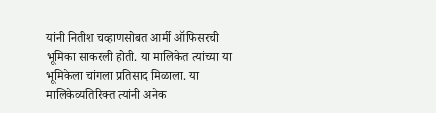यांनी नितीश चव्हाणसोबत आर्मी ऑफिसरची भूमिका साकरली होती. या मालिकेत त्यांच्या या भूमिकेला चांगला प्रतिसाद मिळाला. या मालिकेव्यतिरिक्त त्यांनी अनेक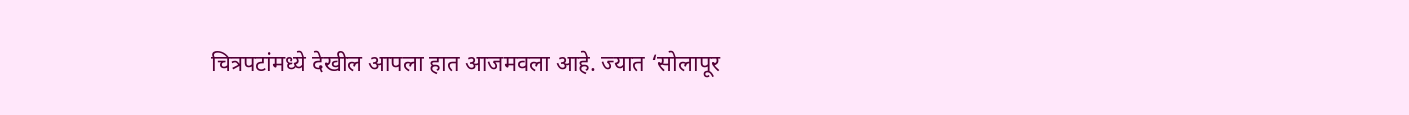चित्रपटांमध्ये देखील आपला हात आजमवला आहे. ज्यात ‘सोलापूर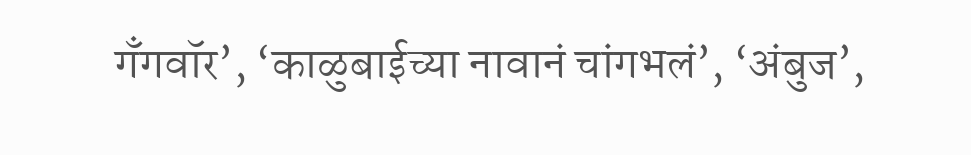गँगवॉर’, ‘काळुबाईच्या नावानं चांगभलं’, ‘अंबुज’,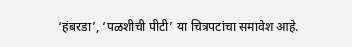‘हंबरडा’, ‘पळशीची पीटी’ या चित्रपटांचा समावेश आहे.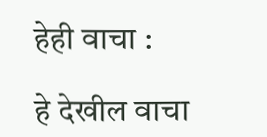हेही वाचा :

हे देखील वाचा